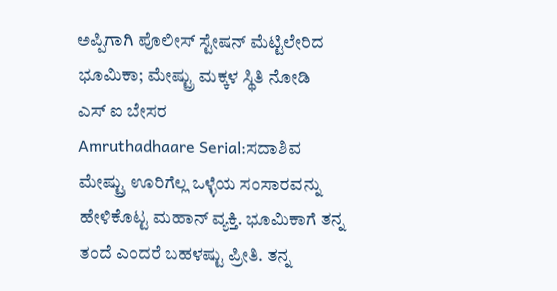ಅಪ್ಪಿಗಾಗಿ ಪೊಲೀಸ್ ಸ್ಟೇಷನ್ ಮೆಟ್ಟಿಲೇರಿದ ಭೂಮಿಕಾ; ಮೇಷ್ಟ್ರು ಮಕ್ಕಳ ಸ್ಥಿತಿ ನೋಡಿ ಎಸ್ ಐ ಬೇಸರ
Amruthadhaare Serial:ಸದಾಶಿವ ಮೇಷ್ಟ್ರು ಊರಿಗೆಲ್ಲ ಒಳ್ಳೆಯ ಸಂಸಾರವನ್ನು ಹೇಳಿಕೊಟ್ಟ ಮಹಾನ್ ವ್ಯಕ್ತಿ. ಭೂಮಿಕಾಗೆ ತನ್ನ ತಂದೆ ಎಂದರೆ ಬಹಳಷ್ಟು ಪ್ರೀತಿ. ತನ್ನ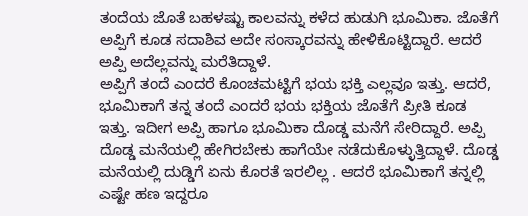ತಂದೆಯ ಜೊತೆ ಬಹಳಷ್ಟು ಕಾಲವನ್ನು ಕಳೆದ ಹುಡುಗಿ ಭೂಮಿಕಾ. ಜೊತೆಗೆ ಅಪ್ಪಿಗೆ ಕೂಡ ಸದಾಶಿವ ಅದೇ ಸಂಸ್ಕಾರವನ್ನು ಹೇಳಿಕೊಟ್ಟಿದ್ದಾರೆ. ಆದರೆ ಅಪ್ಪಿ ಅದೆಲ್ಲವನ್ನು ಮರೆತಿದ್ದಾಳೆ.
ಅಪ್ಪಿಗೆ ತಂದೆ ಎಂದರೆ ಕೊಂಚಮಟ್ಟಿಗೆ ಭಯ ಭಕ್ತಿ ಎಲ್ಲವೂ ಇತ್ತು. ಆದರೆ, ಭೂಮಿಕಾಗೆ ತನ್ನ ತಂದೆ ಎಂದರೆ ಭಯ ಭಕ್ತಿಯ ಜೊತೆಗೆ ಪ್ರೀತಿ ಕೂಡ ಇತ್ತು. ಇದೀಗ ಅಪ್ಪಿ ಹಾಗೂ ಭೂಮಿಕಾ ದೊಡ್ಡ ಮನೆಗೆ ಸೇರಿದ್ದಾರೆ. ಅಪ್ಪಿ ದೊಡ್ಡ ಮನೆಯಲ್ಲಿ ಹೇಗಿರಬೇಕು ಹಾಗೆಯೇ ನಡೆದುಕೊಳ್ಳುತ್ತಿದ್ದಾಳೆ. ದೊಡ್ಡ ಮನೆಯಲ್ಲಿ ದುಡ್ಡಿಗೆ ಏನು ಕೊರತೆ ಇರಲಿಲ್ಲ . ಆದರೆ ಭೂಮಿಕಾಗೆ ತನ್ನಲ್ಲಿ ಎಷ್ಟೇ ಹಣ ಇದ್ದರೂ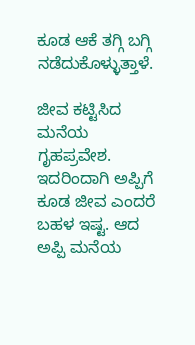ಕೂಡ ಆಕೆ ತಗ್ಗಿ ಬಗ್ಗಿ ನಡೆದುಕೊಳ್ಳುತ್ತಾಳೆ.

ಜೀವ ಕಟ್ಟಿಸಿದ ಮನೆಯ ಗೃಹಪ್ರವೇಶ. ಇದರಿಂದಾಗಿ ಅಪ್ಪಿಗೆ ಕೂಡ ಜೀವ ಎಂದರೆ ಬಹಳ ಇಷ್ಟ. ಆದ ಅಪ್ಪಿ ಮನೆಯ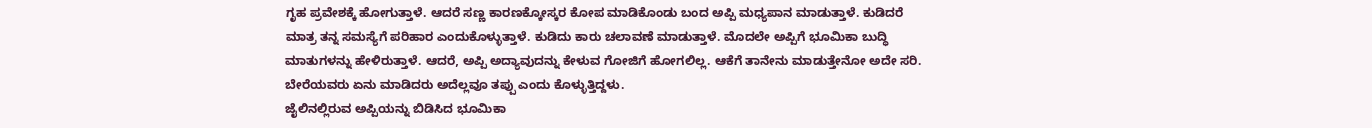ಗೃಹ ಪ್ರವೇಶಕ್ಕೆ ಹೋಗುತ್ತಾಳೆ. ಆದರೆ ಸಣ್ಣ ಕಾರಣಕ್ಕೋಸ್ಕರ ಕೋಪ ಮಾಡಿಕೊಂಡು ಬಂದ ಅಪ್ಪಿ ಮಧ್ಯಪಾನ ಮಾಡುತ್ತಾಳೆ. ಕುಡಿದರೆ ಮಾತ್ರ ತನ್ನ ಸಮಸ್ಯೆಗೆ ಪರಿಹಾರ ಎಂದುಕೊಳ್ಳುತ್ತಾಳೆ. ಕುಡಿದು ಕಾರು ಚಲಾವಣೆ ಮಾಡುತ್ತಾಳೆ. ಮೊದಲೇ ಅಪ್ಪಿಗೆ ಭೂಮಿಕಾ ಬುದ್ಧಿ ಮಾತುಗಳನ್ನು ಹೇಳಿರುತ್ತಾಳೆ. ಆದರೆ, ಅಪ್ಪಿ ಅದ್ಯಾವುದನ್ನು ಕೇಳುವ ಗೋಜಿಗೆ ಹೋಗಲಿಲ್ಲ. ಆಕೆಗೆ ತಾನೇನು ಮಾಡುತ್ತೇನೋ ಅದೇ ಸರಿ. ಬೇರೆಯವರು ಏನು ಮಾಡಿದರು ಅದೆಲ್ಲವೂ ತಪ್ಪು ಎಂದು ಕೊಳ್ಳುತ್ತಿದ್ದಳು.
ಜೈಲಿನಲ್ಲಿರುವ ಅಪ್ಪಿಯನ್ನು ಬಿಡಿಸಿದ ಭೂಮಿಕಾ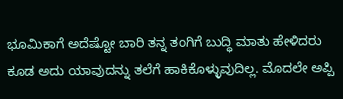ಭೂಮಿಕಾಗೆ ಅದೆಷ್ಟೋ ಬಾರಿ ತನ್ನ ತಂಗಿಗೆ ಬುದ್ಧಿ ಮಾತು ಹೇಳಿದರು ಕೂಡ ಅದು ಯಾವುದನ್ನು ತಲೆಗೆ ಹಾಕಿಕೊಳ್ಳುವುದಿಲ್ಲ. ಮೊದಲೇ ಅಪ್ಪಿ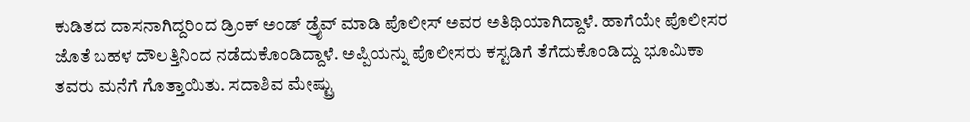ಕುಡಿತದ ದಾಸನಾಗಿದ್ದರಿಂದ ಡ್ರಿಂಕ್ ಅಂಡ್ ಡ್ರೈವ್ ಮಾಡಿ ಪೊಲೀಸ್ ಅವರ ಅತಿಥಿಯಾಗಿದ್ದಾಳೆ. ಹಾಗೆಯೇ ಪೊಲೀಸರ ಜೊತೆ ಬಹಳ ದೌಲತ್ತಿನಿಂದ ನಡೆದುಕೊಂಡಿದ್ದಾಳೆ. ಅಪ್ಪಿಯನ್ನು ಪೊಲೀಸರು ಕಸ್ಟಡಿಗೆ ತೆಗೆದುಕೊಂಡಿದ್ದು ಭೂಮಿಕಾ ತವರು ಮನೆಗೆ ಗೊತ್ತಾಯಿತು. ಸದಾಶಿವ ಮೇಷ್ಟ್ರು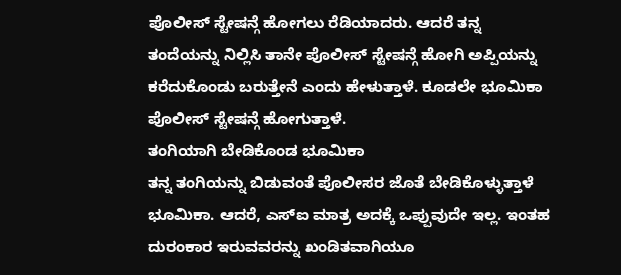ಪೊಲೀಸ್ ಸ್ಟೇಷನ್ಗೆ ಹೋಗಲು ರೆಡಿಯಾದರು. ಆದರೆ ತನ್ನ ತಂದೆಯನ್ನು ನಿಲ್ಲಿಸಿ ತಾನೇ ಪೊಲೀಸ್ ಸ್ಟೇಷನ್ಗೆ ಹೋಗಿ ಅಪ್ಪಿಯನ್ನು ಕರೆದುಕೊಂಡು ಬರುತ್ತೇನೆ ಎಂದು ಹೇಳುತ್ತಾಳೆ. ಕೂಡಲೇ ಭೂಮಿಕಾ ಪೊಲೀಸ್ ಸ್ಟೇಷನ್ಗೆ ಹೋಗುತ್ತಾಳೆ.
ತಂಗಿಯಾಗಿ ಬೇಡಿಕೊಂಡ ಭೂಮಿಕಾ
ತನ್ನ ತಂಗಿಯನ್ನು ಬಿಡುವಂತೆ ಪೊಲೀಸರ ಜೊತೆ ಬೇಡಿಕೊಳ್ಳುತ್ತಾಳೆ ಭೂಮಿಕಾ. ಆದರೆ, ಎಸ್ಐ ಮಾತ್ರ ಅದಕ್ಕೆ ಒಪ್ಪುವುದೇ ಇಲ್ಲ. ಇಂತಹ ದುರಂಕಾರ ಇರುವವರನ್ನು ಖಂಡಿತವಾಗಿಯೂ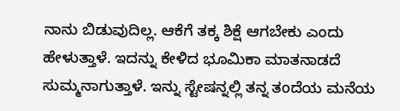ನಾನು ಬಿಡುವುದಿಲ್ಲ. ಆಕೆಗೆ ತಕ್ಕ ಶಿಕ್ಷೆ ಆಗಬೇಕು ಎಂದು ಹೇಳುತ್ತಾಳೆ. ಇದನ್ನು ಕೇಳಿದ ಭೂಮಿಕಾ ಮಾತನಾಡದೆ ಸುಮ್ಮನಾಗುತ್ತಾಳೆ. ಇನ್ನು ಸ್ಟೇಷನ್ನಲ್ಲಿ ತನ್ನ ತಂದೆಯ ಮನೆಯ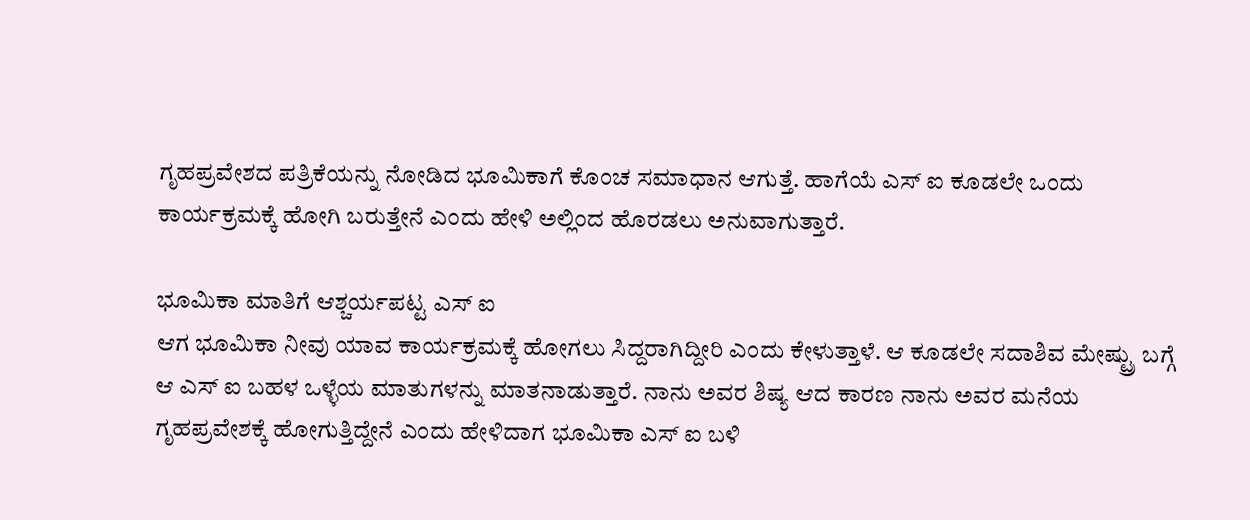ಗೃಹಪ್ರವೇಶದ ಪತ್ರಿಕೆಯನ್ನು ನೋಡಿದ ಭೂಮಿಕಾಗೆ ಕೊಂಚ ಸಮಾಧಾನ ಆಗುತ್ತೆ. ಹಾಗೆಯೆ ಎಸ್ ಐ ಕೂಡಲೇ ಒಂದು ಕಾರ್ಯಕ್ರಮಕ್ಕೆ ಹೋಗಿ ಬರುತ್ತೇನೆ ಎಂದು ಹೇಳಿ ಅಲ್ಲಿಂದ ಹೊರಡಲು ಅನುವಾಗುತ್ತಾರೆ.

ಭೂಮಿಕಾ ಮಾತಿಗೆ ಆಶ್ಚರ್ಯಪಟ್ಟ ಎಸ್ ಐ
ಆಗ ಭೂಮಿಕಾ ನೀವು ಯಾವ ಕಾರ್ಯಕ್ರಮಕ್ಕೆ ಹೋಗಲು ಸಿದ್ದರಾಗಿದ್ದೀರಿ ಎಂದು ಕೇಳುತ್ತಾಳೆ. ಆ ಕೂಡಲೇ ಸದಾಶಿವ ಮೇಷ್ಟ್ರು ಬಗ್ಗೆ ಆ ಎಸ್ ಐ ಬಹಳ ಒಳ್ಳೆಯ ಮಾತುಗಳನ್ನು ಮಾತನಾಡುತ್ತಾರೆ. ನಾನು ಅವರ ಶಿಷ್ಯ ಆದ ಕಾರಣ ನಾನು ಅವರ ಮನೆಯ ಗೃಹಪ್ರವೇಶಕ್ಕೆ ಹೋಗುತ್ತಿದ್ದೇನೆ ಎಂದು ಹೇಳಿದಾಗ ಭೂಮಿಕಾ ಎಸ್ ಐ ಬಳಿ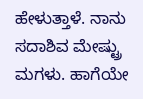ಹೇಳುತ್ತಾಳೆ. ನಾನು ಸದಾಶಿವ ಮೇಷ್ಟ್ರು ಮಗಳು. ಹಾಗೆಯೇ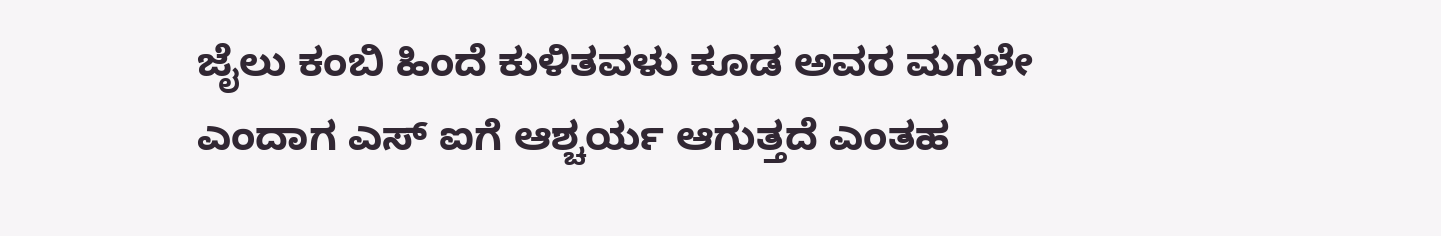ಜೈಲು ಕಂಬಿ ಹಿಂದೆ ಕುಳಿತವಳು ಕೂಡ ಅವರ ಮಗಳೇ ಎಂದಾಗ ಎಸ್ ಐಗೆ ಆಶ್ಚರ್ಯ ಆಗುತ್ತದೆ ಎಂತಹ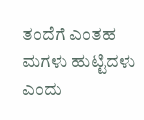ತಂದೆಗೆ ಎಂತಹ ಮಗಳು ಹುಟ್ಟಿದಳು ಎಂದು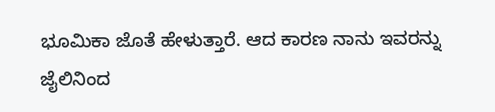ಭೂಮಿಕಾ ಜೊತೆ ಹೇಳುತ್ತಾರೆ. ಆದ ಕಾರಣ ನಾನು ಇವರನ್ನು ಜೈಲಿನಿಂದ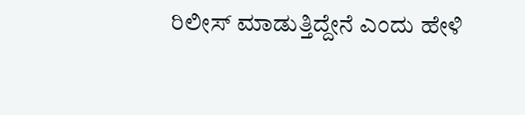ರಿಲೀಸ್ ಮಾಡುತ್ತಿದ್ದೇನೆ ಎಂದು ಹೇಳಿ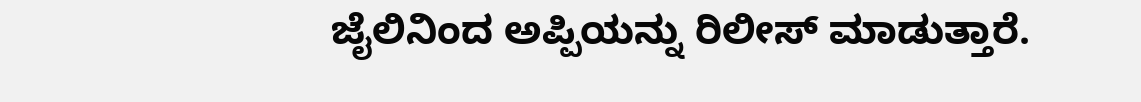ಜೈಲಿನಿಂದ ಅಪ್ಪಿಯನ್ನು ರಿಲೀಸ್ ಮಾಡುತ್ತಾರೆ.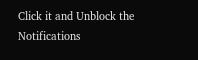Click it and Unblock the Notifications